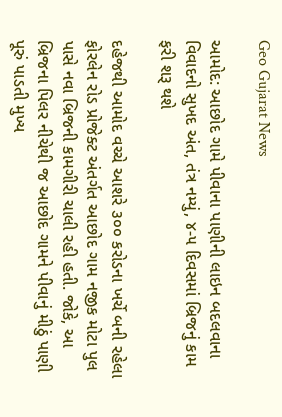Geo Gujarat News

આમોદ: આછોદ ગામે પીવાના પાણીની લાઇન બદલવાના વિવાદનો સુખદ અંત, તંત્ર નમ્યું, ૪-૫ દિવસમાં બ્રિજનું કામ ફરી શરૂ થશે

દહેજથી આમોદ વચ્ચે આશરે ૩૦૦ કરોડના ખર્ચે બની રહેલા ફોરલેન રોડ પ્રોજેક્ટ અંતર્ગત આછોદ ગામ નજીક મોટા પુલ પાસે નવા બ્રિજની કામગીરી ચાલી રહી હતી. જોકે, આ બ્રિજના પિલર નીચેથી જ આછોદ ગામને પીવાનું મીઠું પાણી પૂરું પાડતી મુખ્ય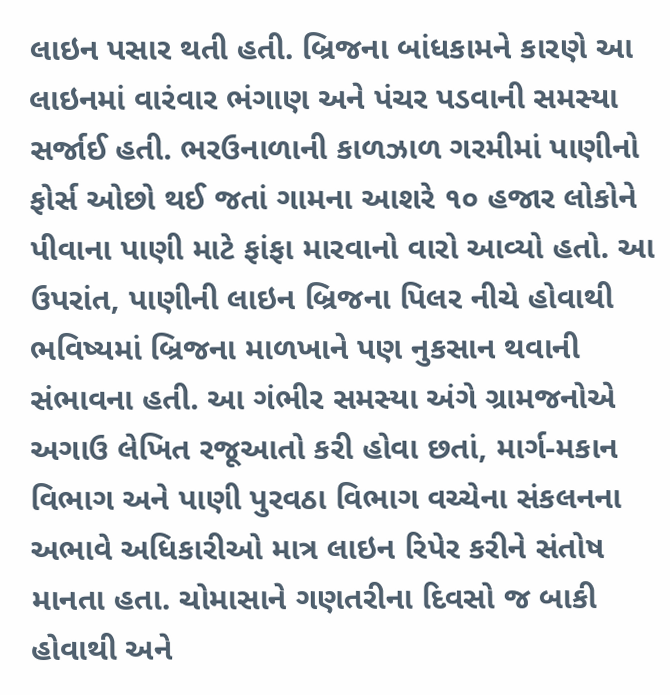લાઇન પસાર થતી હતી. બ્રિજના બાંધકામને કારણે આ લાઇનમાં વારંવાર ભંગાણ અને પંચર પડવાની સમસ્યા સર્જાઈ હતી. ભરઉનાળાની કાળઝાળ ગરમીમાં પાણીનો ફોર્સ ઓછો થઈ જતાં ગામના આશરે ૧૦ હજાર લોકોને પીવાના પાણી માટે ફાંફા મારવાનો વારો આવ્યો હતો. આ ઉપરાંત, પાણીની લાઇન બ્રિજના પિલર નીચે હોવાથી ભવિષ્યમાં બ્રિજના માળખાને પણ નુકસાન થવાની સંભાવના હતી. આ ગંભીર સમસ્યા અંગે ગ્રામજનોએ અગાઉ લેખિત રજૂઆતો કરી હોવા છતાં, માર્ગ-મકાન વિભાગ અને પાણી પુરવઠા વિભાગ વચ્ચેના સંકલનના અભાવે અધિકારીઓ માત્ર લાઇન રિપેર કરીને સંતોષ માનતા હતા. ચોમાસાને ગણતરીના દિવસો જ બાકી હોવાથી અને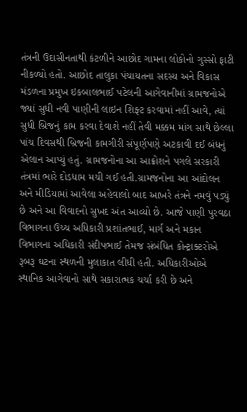તંત્રની ઉદાસીનતાથી કંટળીને આછોદ ગામના લોકોનો ગુસ્સો ફાટી નીકળ્યો હતો. આછોદ તાલુકા પંચાયતના સદસ્ય અને વિકાસ મંડળના પ્રમુખ ઇકબાલભાઈ પટેલની આગેવાનીમાં ગ્રામજનોએ જ્યાં સુધી નવી પાણીની લાઇન શિફ્ટ કરવામાં નહીં આવે, ત્યાં સુધી બ્રિજનું કામ કરવા દેવાશે નહીં તેવી મક્કમ માંગ સાથે છેલ્લા પાંચ દિવસથી બ્રિજની કામગીરી સંપૂર્ણપણે અટકાવી દઈ બંધનું એલાન આપ્યું હતું. ગ્રામજનોના આ આક્રોશને પગલે સરકારી તંત્રમાં ભારે દોડધામ મચી ગઈ હતી.ગ્રામજનોના આ આંદોલન અને મીડિયામાં આવેલા અહેવાલો બાદ આખરે તંત્રને નમવું પડ્યું છે અને આ વિવાદનો સુખદ અંત આવ્યો છે. આજે પાણી પુરવઠા વિભાગના ઉચ્ચ અધિકારી પ્રશાંતભાઈ, માર્ગ અને મકાન વિભાગના અધિકારી સંદીપભાઈ તેમજ સંબંધિત કોન્ટ્રાક્ટરોએ રૂબરૂ ઘટના સ્થળની મુલાકાત લીધી હતી. અધિકારીઓએ સ્થાનિક આગેવાનો સાથે સકારાત્મક ચર્ચા કરી છે અને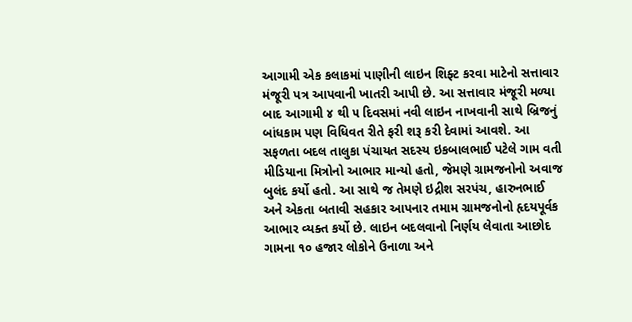આગામી એક કલાકમાં પાણીની લાઇન શિફ્ટ કરવા માટેનો સત્તાવાર મંજૂરી પત્ર આપવાની ખાતરી આપી છે. આ સત્તાવાર મંજૂરી મળ્યા બાદ આગામી ૪ થી ૫ દિવસમાં નવી લાઇન નાખવાની સાથે બ્રિજનું બાંધકામ પણ વિધિવત રીતે ફરી શરૂ કરી દેવામાં આવશે. આ સફળતા બદલ તાલુકા પંચાયત સદસ્ય ઇકબાલભાઈ પટેલે ગામ વતી મીડિયાના મિત્રોનો આભાર માન્યો હતો, જેમણે ગ્રામજનોનો અવાજ બુલંદ કર્યો હતો. આ સાથે જ તેમણે ઇદ્રીશ સરપંચ, હારુનભાઈ અને એકતા બતાવી સહકાર આપનાર તમામ ગ્રામજનોનો હૃદયપૂર્વક આભાર વ્યક્ત કર્યો છે. લાઇન બદલવાનો નિર્ણય લેવાતા આછોદ ગામના ૧૦ હજાર લોકોને ઉનાળા અને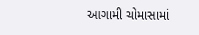આગામી ચોમાસામાં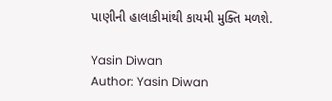પાણીની હાલાકીમાંથી કાયમી મુક્તિ મળશે.

Yasin Diwan
Author: Yasin Diwan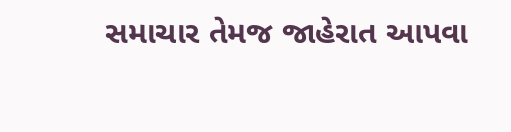સમાચાર તેમજ જાહેરાત આપવા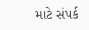માટે સંપર્ક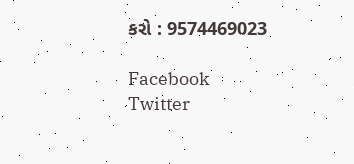કરો : 9574469023

Facebook
Twitter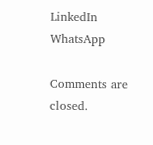LinkedIn
WhatsApp

Comments are closed.